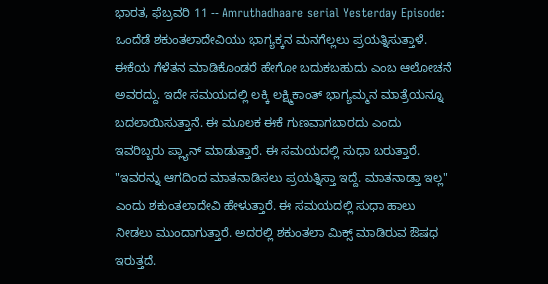ಭಾರತ, ಫೆಬ್ರವರಿ 11 -- Amruthadhaare serial Yesterday Episode: ಒಂದೆಡೆ ಶಕುಂತಲಾದೇವಿಯು ಭಾಗ್ಯಕ್ಕನ ಮನಗೆಲ್ಲಲು ಪ್ರಯತ್ನಿಸುತ್ತಾಳೆ. ಈಕೆಯ ಗೆಳೆತನ ಮಾಡಿಕೊಂಡರೆ ಹೇಗೋ ಬದುಕಬಹುದು ಎಂಬ ಆಲೋಚನೆ ಅವರದ್ದು. ಇದೇ ಸಮಯದಲ್ಲಿ ಲಕ್ಕಿ ಲಕ್ಷ್ಮಿಕಾಂತ್ ಭಾಗ್ಯಮ್ಮನ ಮಾತ್ರೆಯನ್ನೂ ಬದಲಾಯಿಸುತ್ತಾನೆ. ಈ ಮೂಲಕ ಈಕೆ ಗುಣವಾಗಬಾರದು ಎಂದು ಇವರಿಬ್ಬರು ಪ್ಲ್ಯಾನ್ ಮಾಡುತ್ತಾರೆ. ಈ ಸಮಯದಲ್ಲಿ ಸುಧಾ ಬರುತ್ತಾರೆ. "ಇವರನ್ನು ಆಗದಿಂದ ಮಾತನಾಡಿಸಲು ಪ್ರಯತ್ನಿಸ್ತಾ ಇದ್ದೆ. ಮಾತನಾಡ್ತಾ ಇಲ್ಲ" ಎಂದು ಶಕುಂತಲಾದೇವಿ ಹೇಳುತ್ತಾರೆ. ಈ ಸಮಯದಲ್ಲಿ ಸುಧಾ ಹಾಲು ನೀಡಲು ಮುಂದಾಗುತ್ತಾರೆ. ಅದರಲ್ಲಿ ಶಕುಂತಲಾ ಮಿಕ್ಸ್ ಮಾಡಿರುವ ಔಷಧ ಇರುತ್ತದೆ.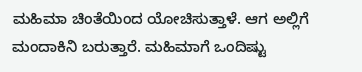ಮಹಿಮಾ ಚಿಂತೆಯಿಂದ ಯೋಚಿಸುತ್ತಾಳೆ. ಆಗ ಅಲ್ಲಿಗೆ ಮಂದಾಕಿನಿ ಬರುತ್ತಾರೆ. ಮಹಿಮಾಗೆ ಒಂದಿಷ್ಟು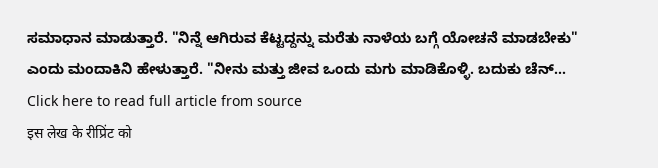ಸಮಾಧಾನ ಮಾಡುತ್ತಾರೆ. "ನಿನ್ನೆ ಆಗಿರುವ ಕೆಟ್ಟದ್ದನ್ನು ಮರೆತು ನಾಳೆಯ ಬಗ್ಗೆ ಯೋಚನೆ ಮಾಡಬೇಕು" ಎಂದು ಮಂದಾಕಿನಿ ಹೇಳುತ್ತಾರೆ. "ನೀನು ಮತ್ತು ಜೀವ ಒಂದು ಮಗು ಮಾಡಿಕೊಳ್ಳಿ. ಬದುಕು ಚೆನ್...
Click here to read full article from source
इस लेख के रीप्रिंट को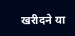खरीदने या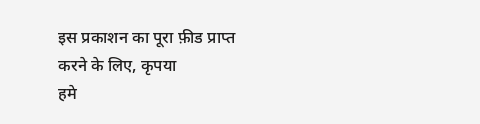इस प्रकाशन का पूरा फ़ीड प्राप्त करने के लिए, कृपया
हमे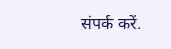संपर्क करें.